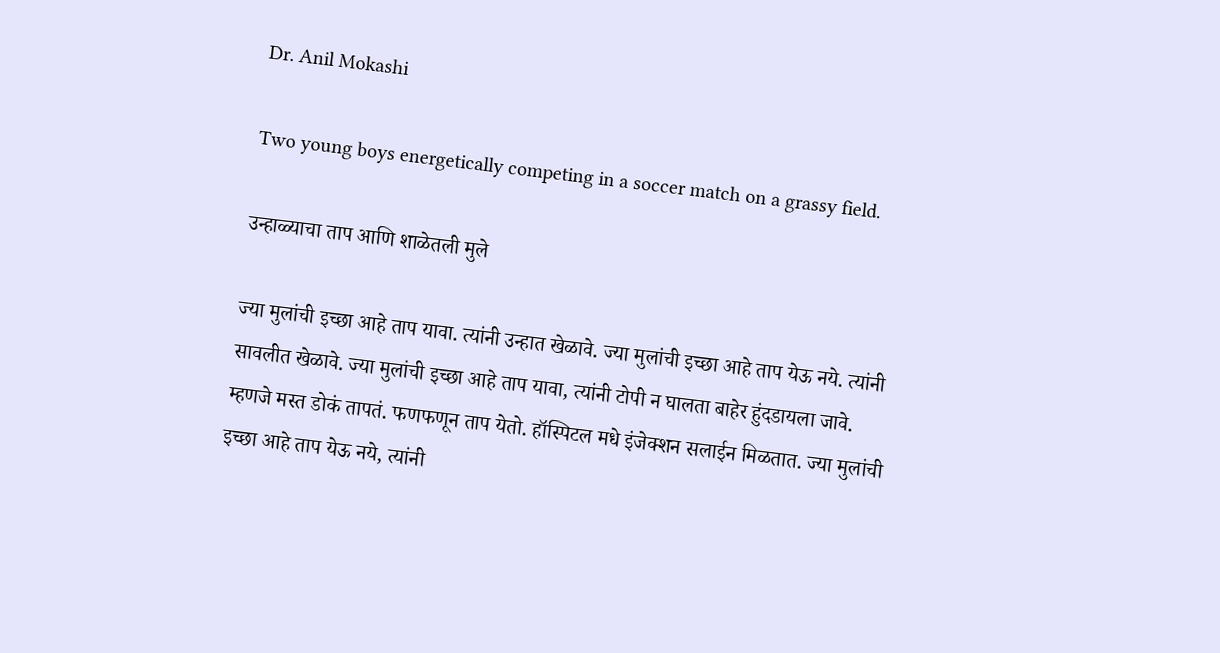Dr. Anil Mokashi

Two young boys energetically competing in a soccer match on a grassy field.

उन्हाळ्याचा ताप आणि शाळेतली मुले

ज्या मुलांची इच्छा आहे ताप यावा. त्यांनी उन्हात खेळावे. ज्या मुलांची इच्छा आहे ताप येऊ नये. त्यांनी सावलीत खेळावे. ज्या मुलांची इच्छा आहे ताप यावा, त्यांनी टोपी न घालता बाहेर हुंदडायला जावे. म्हणजे मस्त डोकं तापतं. फणफणून ताप येतो. हॉस्पिटल मधे इंजेक्शन सलाईन मिळतात. ज्या मुलांची इच्छा आहे ताप येऊ नये, त्यांनी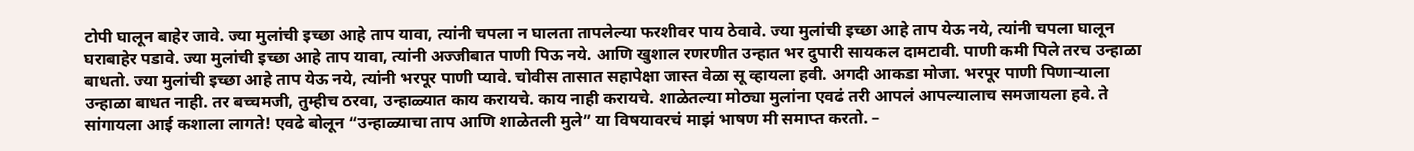टोपी घालून बाहेर जावे. ज्या मुलांची इच्छा आहे ताप यावा, त्यांनी चपला न घालता तापलेल्या फरशीवर पाय ठेवावे. ज्या मुलांची इच्छा आहे ताप येऊ नये, त्यांनी चपला घालून घराबाहेर पडावे. ज्या मुलांची इच्छा आहे ताप यावा, त्यांनी अज्जीबात पाणी पिऊ नये. आणि खुशाल रणरणीत उन्हात भर दुपारी सायकल दामटावी. पाणी कमी पिले तरच उन्हाळा बाधतो. ज्या मुलांची इच्छा आहे ताप येऊ नये, त्यांनी भरपूर पाणी प्यावे. चोवीस तासात सहापेक्षा जास्त वेळा सू व्हायला हवी. अगदी आकडा मोजा. भरपूर पाणी पिणाऱ्याला उन्हाळा बाधत नाही. तर बच्चमजी, तुम्हीच ठरवा, उन्हाळ्यात काय करायचे. काय नाही करायचे. शाळेतल्या मोठ्या मुलांना एवढं तरी आपलं आपल्यालाच समजायला हवे. ते सांगायला आई कशाला लागते! एवढे बोलून “उन्हाळ्याचा ताप आणि शाळेतली मुले” या विषयावरचं माझं भाषण मी समाप्त करतो. –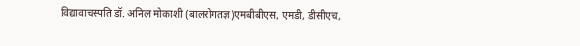विद्यावाचस्पति डॉ. अनिल मोकाशी (बालरोगतज्ञ)एमबीबीएस, एमडी, डीसीएच,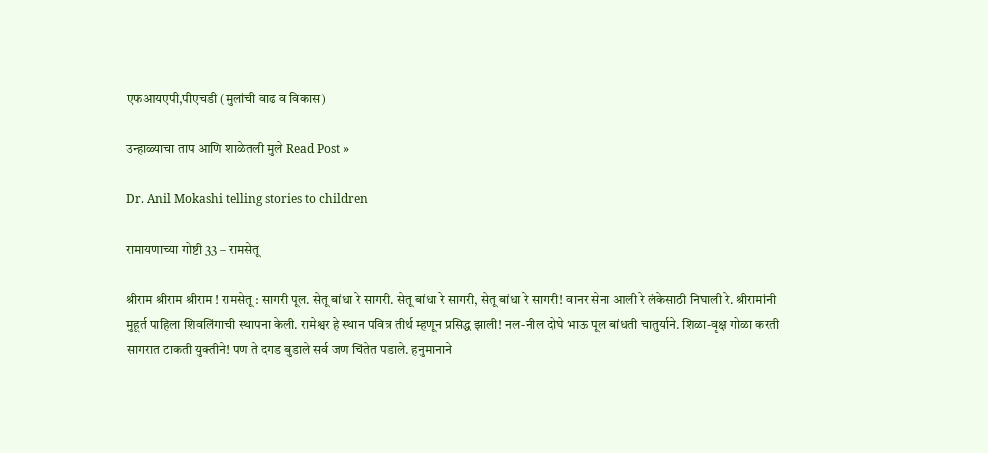एफआयएपी,पीएचडी (मुलांची वाढ व विकास)

उन्हाळ्याचा ताप आणि शाळेतली मुले Read Post »

Dr. Anil Mokashi telling stories to children

रामायणाच्या गोष्टी 33 – रामसेतू

श्रीराम श्रीराम श्रीराम ! रामसेतू : सागरी पूल. सेतू बांधा रे सागरी. सेतू बांधा रे सागरी, सेतू बांधा रे सागरी! वानर सेना आली रे लंकेसाठी निघाली रे. श्रीरामांनी मुहूर्त पाहिला शिवलिंगाची स्थापना केली. रामेश्वर हे स्थान पवित्र तीर्थ म्हणून प्रसिद्ध झाली! नल-नील दोघे भाऊ पूल बांधती चातुर्याने. शिळा-वृक्ष गोळा करती सागरात टाकती युक्तीने! पण ते दगड बुडाले सर्व जण चिंतेत पडाले. हनुमानाने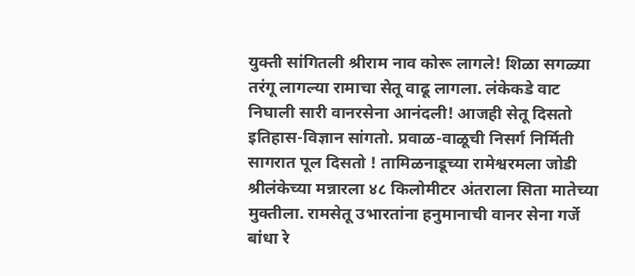युक्ती सांगितली श्रीराम नाव कोरू लागले! शिळा सगळ्या तरंगू लागल्या रामाचा सेतू वाढू लागला. लंकेकडे वाट निघाली सारी वानरसेना आनंदली! आजही सेतू दिसतो इतिहास-विज्ञान सांगतो. प्रवाळ-वाळूची निसर्ग निर्मिती सागरात पूल दिसतो ! तामिळनाडूच्या रामेश्वरमला जोडी श्रीलंकेच्या मन्नारला ४८ किलोमीटर अंतराला सिता मातेच्या मुक्तीला. रामसेतू उभारतांना हनुमानाची वानर सेना गर्जे बांधा रे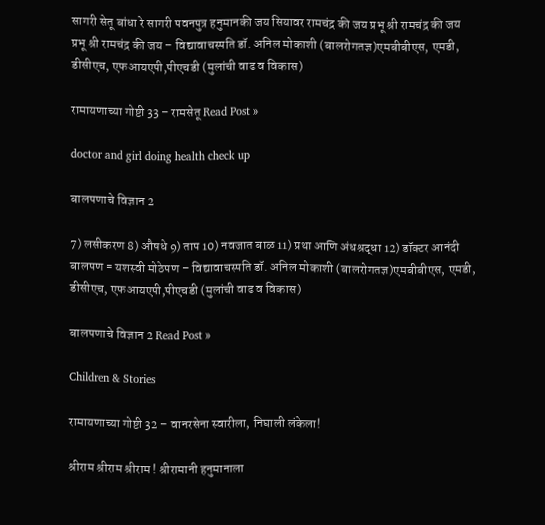सागरी सेतू बांधा रे सागरी पवनपुत्र हनुमानकी जय सियावर रामचंद्र की जय प्रभू श्री रामचंद्र की जय प्रभू श्री रामचंद्र की जय – विद्यावाचस्पति डॉ. अनिल मोकाशी (बालरोगतज्ञ)एमबीबीएस, एमडी, डीसीएच, एफआयएपी,पीएचडी (मुलांची वाढ व विकास)

रामायणाच्या गोष्टी 33 – रामसेतू Read Post »

doctor and girl doing health check up

बालपणाचे विज्ञान 2

7) लसीकरण 8) औषधे 9) ताप 10) नवजात बाळ 11) प्रथा आणि अंधश्रद्धा 12) डॉक्टर आनंदी बालपण = यशस्वी मोठेपण – विद्यावाचस्पति डॉ. अनिल मोकाशी (बालरोगतज्ञ)एमबीबीएस, एमडी, डीसीएच, एफआयएपी,पीएचडी (मुलांची वाढ व विकास)

बालपणाचे विज्ञान 2 Read Post »

Children & Stories

रामायणाच्या गोष्टी 32 – वानरसेना स्वारीला, निघाली लंकेला!

श्रीराम श्रीराम श्रीराम ! श्रीरामानी हनुमानाला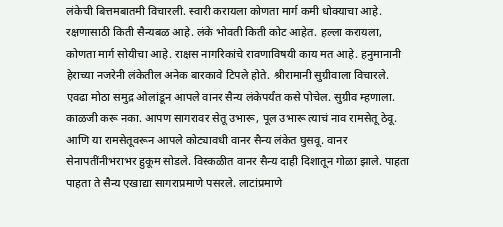लंकेची बित्तमबातमी विचारली. स्वारी करायला कोणता मार्ग कमी धोक्याचा आहे. रक्षणासाठी किती सैन्यबळ आहे. लंके भोवती किती कोट आहेत. हल्ला करायला, कोणता मार्ग सोयीचा आहे. राक्षस नागरिकांचे रावणाविषयी काय मत आहे. हनुमानानी हेराच्या नजरेनी लंकेतील अनेक बारकावे टिपले होते. श्रीरामानी सुग्रीवाला विचारले. एवढा मोठा समुद्र ओलांडून आपले वानर सैन्य लंकेपर्यंत कसे पोचेल. सुग्रीव म्हणाला. काळजी करू नका. आपण सागरावर सेतू उभारू, पूल उभारू त्याचं नाव रामसेतू ठेवू. आणि या रामसेतूवरून आपले कोट्यावधी वानर सैन्य लंकेत घुसवू. वानर सेनापतींनीभराभर हुकूम सोडले. विस्कळीत वानर सैन्य दाही दिशातून गोळा झाले. पाहता पाहता ते सैन्य एखाद्या सागराप्रमाणे पसरले. लाटांप्रमाणे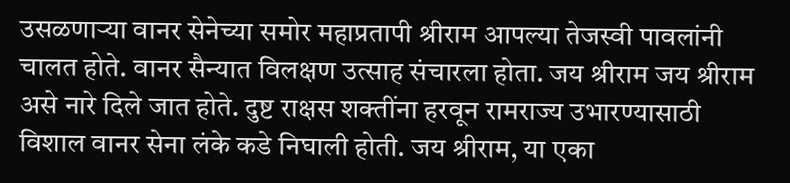उसळणाऱ्या वानर सेनेच्या समोर महाप्रतापी श्रीराम आपल्या तेजस्वी पावलांनी चालत होते. वानर सैन्यात विलक्षण उत्साह संचारला होता. जय श्रीराम जय श्रीराम असे नारे दिले जात होते. दुष्ट राक्षस शक्तींना हरवून रामराज्य उभारण्यासाठी विशाल वानर सेना लंके कडे निघाली होती. जय श्रीराम, या एका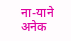ना-याने अनेक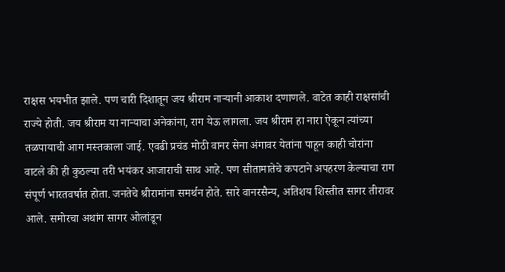राक्षस भयभीत झाले. पण चारी दिशातून जय श्रीराम नाऱ्यानी आकाश दणाणले. वाटेत काही राक्षसांची राज्ये होती. जय श्रीराम या नाऱ्याचा अनेकांना, राग येऊ लागला. जय श्रीराम हा नारा ऐकून त्यांच्या तळपायाची आग मस्तकाला जाई. एवढी प्रचंड मोठी वानर सेना अंगावर येतांना पाहून काही चोरांना वाटले की ही कुठल्या तरी भयंकर आजाराची साथ आहे. पण सीतामातेचे कपटाने अपहरण केल्याचा राग संपूर्ण भारतवर्षात होता. जनतेचे श्रीरामांना समर्थन होते. सारे वानरसैन्य, अतिशय शिस्तीत सागर तीरावर आले. समोरचा अथांग सागर ओलांडून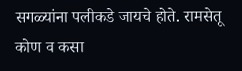सगळ्यांना पलीकडे जायचे होते. रामसेतू कोण व कसा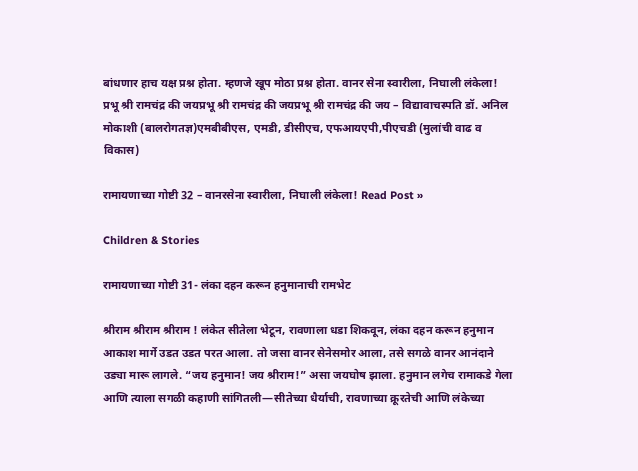बांधणार हाच यक्ष प्रश्न होता. म्हणजे खूप मोठा प्रश्न होता. वानर सेना स्वारीला, निघाली लंकेला! प्रभू श्री रामचंद्र की जयप्रभू श्री रामचंद्र की जयप्रभू श्री रामचंद्र की जय – विद्यावाचस्पति डॉ. अनिल मोकाशी (बालरोगतज्ञ)एमबीबीएस, एमडी, डीसीएच, एफआयएपी,पीएचडी (मुलांची वाढ व विकास)

रामायणाच्या गोष्टी 32 – वानरसेना स्वारीला, निघाली लंकेला! Read Post »

Children & Stories

रामायणाच्या गोष्टी 31- लंका दहन करून हनुमानाची रामभेट

श्रीराम श्रीराम श्रीराम ! लंकेत सीतेला भेटून, रावणाला धडा शिकवून, लंका दहन करून हनुमान आकाश मार्गे उडत उडत परत आला. तो जसा वानर सेनेसमोर आला, तसे सगळे वानर आनंदाने उड्या मारू लागले. “जय हनुमान! जय श्रीराम!” असा जयघोष झाला. हनुमान लगेच रामाकडे गेला आणि त्याला सगळी कहाणी सांगितली—सीतेच्या धैर्याची, रावणाच्या क्रूरतेची आणि लंकेच्या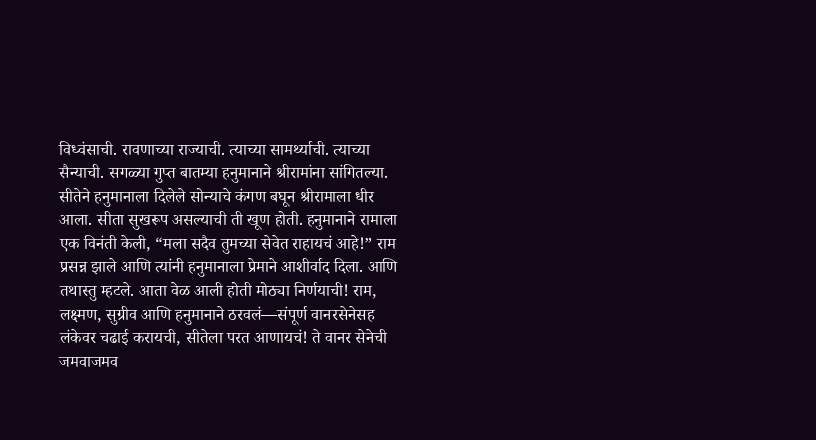विध्वंसाची. रावणाच्या राज्याची. त्याच्या सामर्थ्याची. त्याच्या सैन्याची. सगळ्या गुप्त बातम्या हनुमानाने श्रीरामांना सांगितल्या. सीतेने हनुमानाला दिलेले सोन्याचे कंगण बघून श्रीरामाला धीर आला. सीता सुखरूप असल्याची ती खूण होती. हनुमानाने रामाला एक विनंती केली, “मला सदैव तुमच्या सेवेत राहायचं आहे!” राम प्रसन्न झाले आणि त्यांनी हनुमानाला प्रेमाने आशीर्वाद दिला. आणि तथास्तु म्हटले. आता वेळ आली होती मोठ्या निर्णयाची! राम, लक्ष्मण, सुग्रीव आणि हनुमानाने ठरवलं—संपूर्ण वानरसेनेसह लंकेवर चढाई करायची, सीतेला परत आणायचं! ते वानर सेनेची जमवाजमव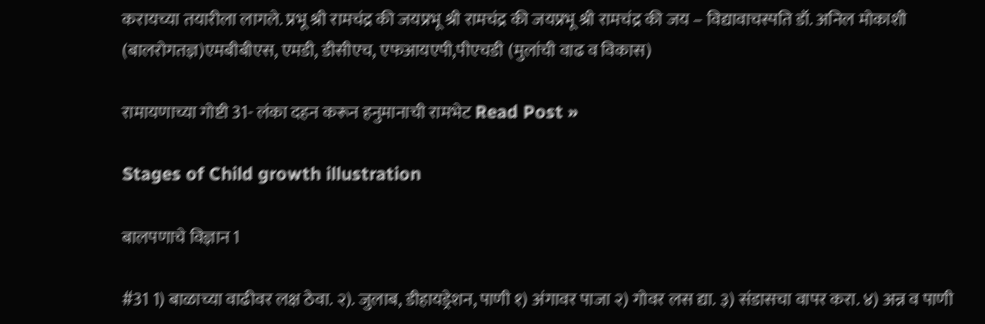करायच्या तयारीला लागले. प्रभू श्री रामचंद्र की जयप्रभू श्री रामचंद्र की जयप्रभू श्री रामचंद्र की जय – विद्यावाचस्पति डॉ. अनिल मोकाशी (बालरोगतज्ञ)एमबीबीएस, एमडी, डीसीएच, एफआयएपी,पीएचडी (मुलांची वाढ व विकास)

रामायणाच्या गोष्टी 31- लंका दहन करून हनुमानाची रामभेट Read Post »

Stages of Child growth illustration

बालपणाचे विज्ञान 1

#31 1) बाळाच्या वाढीवर लक्ष ठेवा. २). जुलाब, डीहायड्रेशन, पाणी १) अंगावर पाजा २) गोवर लस द्या. ३) संडासचा वापर करा. ४) अन्न व पाणी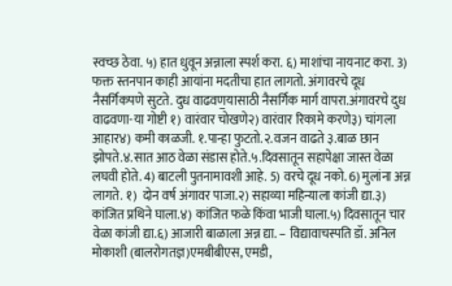स्वच्छ ठेवा. ५) हात धुवून अन्नाला स्पर्श करा. ६) माशांचा नायनाट करा. 3) फक्त स्तनपान काही आयांना मदतीचा हात लागतो. अंगावरचे दूध नैसर्गिकपणे सुटते. दुध वाढवण॒यासाठी नैसर्गिक मार्ग वापरा.अंगावरचे दुध वाढवणा-या गोष्टी १) वारंवार चोखणे२) वारंवार रिकामे करणे३) चांगला आहार४) कमी काळजी. १.पान्हा फुटतो.२.वजन वाढते ३.बाळ छान झोपते.४.सात आठ वेळा संडास होते.५.दिवसातून सहापेक्षा जास्त वेळा लघवी होते. 4) बाटली पुतनामावशी आहे. 5) वरचे दूध नको. 6) मुलांना अन्न लागते. १)  दोन वर्ष अंगावर पाजा.२) सहाव्या महिन्याला कांजी द्या.३) कांजित प्रथिने घाला.४) कांजित फळे किंवा भाजी घाला.५) दिवसातून चार वेळा कांजी द्या.६) आजारी बाळाला अन्न द्या. – विद्यावाचस्पति डॉ. अनिल मोकाशी (बालरोगतज्ञ)एमबीबीएस, एमडी,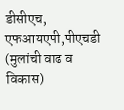डीसीएच, एफआयएपी,पीएचडी (मुलांची वाढ व विकास)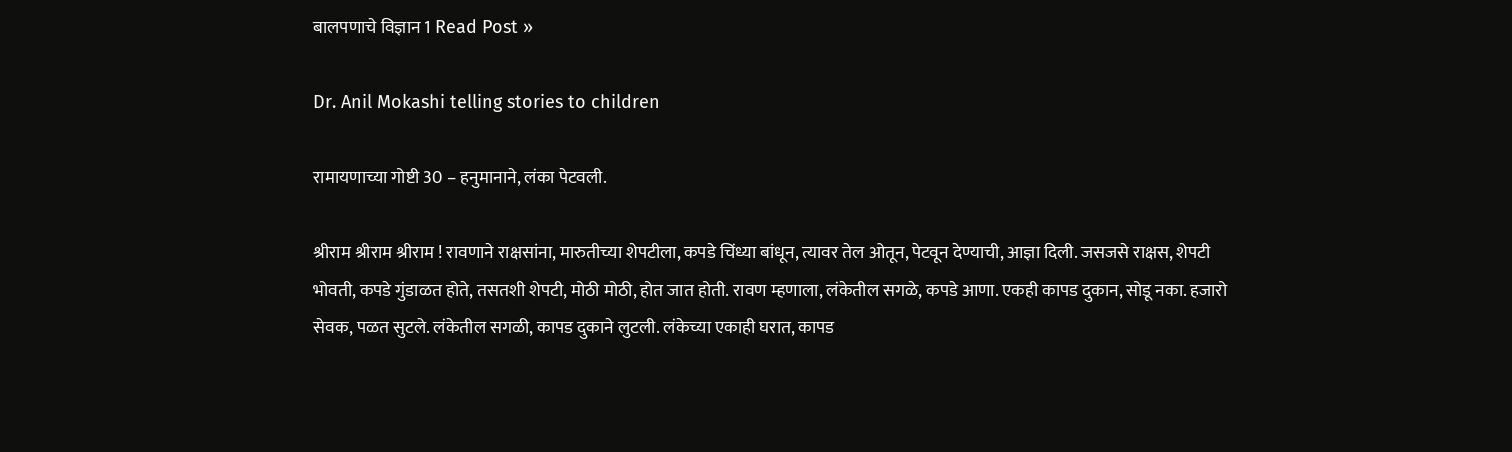बालपणाचे विज्ञान 1 Read Post »

Dr. Anil Mokashi telling stories to children

रामायणाच्या गोष्टी 30 – हनुमानाने, लंका पेटवली.

श्रीराम श्रीराम श्रीराम ! रावणाने राक्षसांना, मारुतीच्या शेपटीला, कपडे चिंध्या बांधून, त्यावर तेल ओतून, पेटवून देण्याची, आज्ञा दिली. जसजसे राक्षस, शेपटी भोवती, कपडे गुंडाळत होते, तसतशी शेपटी, मोठी मोठी, होत जात होती. रावण म्हणाला, लंकेतील सगळे, कपडे आणा. एकही कापड दुकान, सोडू नका. हजारो सेवक, पळत सुटले. लंकेतील सगळी, कापड दुकाने लुटली. लंकेच्या एकाही घरात, कापड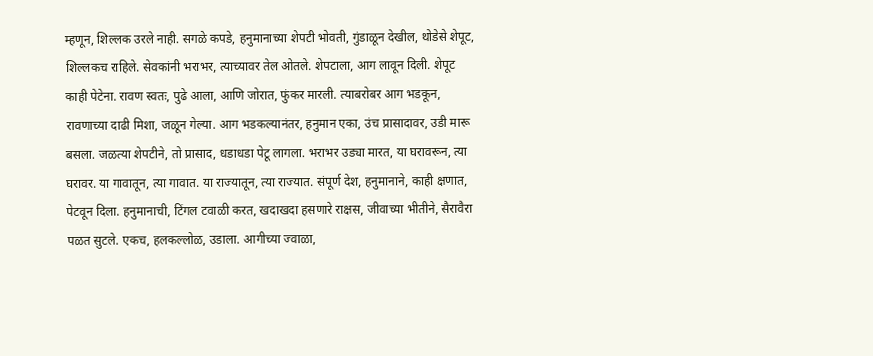म्हणून, शिल्लक उरले नाही. सगळे कपडे, हनुमानाच्या शेपटी भोवती, गुंडाळून देखील, थोडेसे शेपूट, शिल्लकच राहिले. सेवकांनी भराभर, त्याच्यावर तेल ओतले. शेपटाला, आग लावून दिली. शेपूट काही पेटेना. रावण स्वतः, पुढे आला, आणि जोरात, फुंकर मारली. त्याबरोबर आग भडकून, रावणाच्या दाढी मिशा, जळून गेल्या. आग भडकल्यानंतर, हनुमान एका, उंच प्रासादावर, उडी मारू बसला. जळत्या शेपटीने, तो प्रासाद, धडाधडा पेटू लागला. भराभर उड्या मारत, या घरावरून, त्या घरावर. या गावातून, त्या गावात. या राज्यातून, त्या राज्यात. संपूर्ण देश, हनुमानाने, काही क्षणात, पेटवून दिला. हनुमानाची, टिंगल टवाळी करत, खदाखदा हसणारे राक्षस, जीवाच्या भीतीने, सैरावैरा पळत सुटले. एकच, हलकल्लोळ, उडाला. आगीच्या ज्वाळा,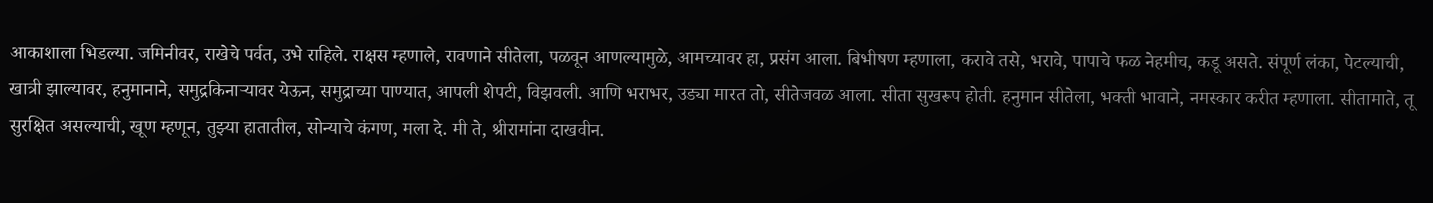आकाशाला भिडल्या. जमिनीवर, राखेचे पर्वत, उभे राहिले. राक्षस म्हणाले, रावणाने सीतेला, पळवून आणल्यामुळे, आमच्यावर हा, प्रसंग आला. बिभीषण म्हणाला, करावे तसे, भरावे, पापाचे फळ नेहमीच, कडू असते. संपूर्ण लंका, पेटल्याची, खात्री झाल्यावर, हनुमानाने, समुद्रकिनाऱ्यावर येऊन, समुद्राच्या पाण्यात, आपली शेपटी, विझवली. आणि भराभर, उड्या मारत तो, सीतेजवळ आला. सीता सुखरूप होती. हनुमान सीतेला, भक्ती भावाने, नमस्कार करीत म्हणाला. सीतामाते, तू सुरक्षित असल्याची, खूण म्हणून, तुझ्या हातातील, सोन्याचे कंगण, मला दे. मी ते, श्रीरामांना दाखवीन.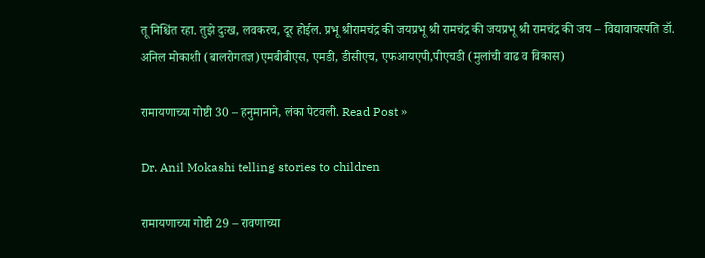तू निश्चिंत रहा. तुझे दुःख, लवकरच, दूर होईल. प्रभू श्रीरामचंद्र की जयप्रभू श्री रामचंद्र की जयप्रभू श्री रामचंद्र की जय – विद्यावाचस्पति डॉ. अनिल मोकाशी (बालरोगतज्ञ)एमबीबीएस, एमडी, डीसीएच, एफआयएपी,पीएचडी (मुलांची वाढ व विकास)

रामायणाच्या गोष्टी 30 – हनुमानाने, लंका पेटवली. Read Post »

Dr. Anil Mokashi telling stories to children

रामायणाच्या गोष्टी 29 – रावणाच्या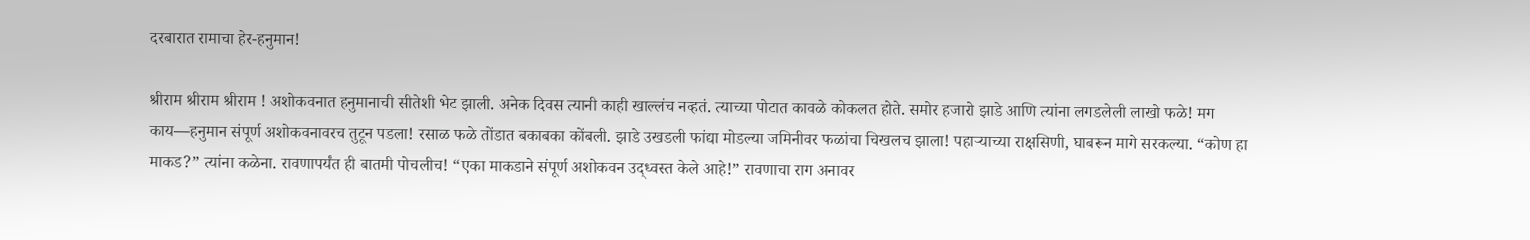दरबारात रामाचा हेर-हनुमान!

श्रीराम श्रीराम श्रीराम ! अशोकवनात हनुमानाची सीतेशी भेट झाली. अनेक दिवस त्यानी काही खाल्लंच नव्हतं. त्याच्या पोटात कावळे कोकलत होते. समोर हजारो झाडे आणि त्यांना लगडलेली लाखो फळे! मग काय—हनुमान संपूर्ण अशोकवनावरच तुटून पडला! रसाळ फळे तोंडात बकाबका कोंबली. झाडे उखडली फांद्या मोडल्या जमिनीवर फळांचा चिखलच झाला! पहाऱ्याच्या राक्षसिणी, घाबरून मागे सरकल्या. “कोण हा माकड?” त्यांना कळेना. रावणापर्यंत ही बातमी पोचलीच! “एका माकडाने संपूर्ण अशोकवन उद्ध्वस्त केले आहे!” रावणाचा राग अनावर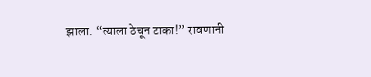झाला. “त्याला ठेचून टाका!” रावणानी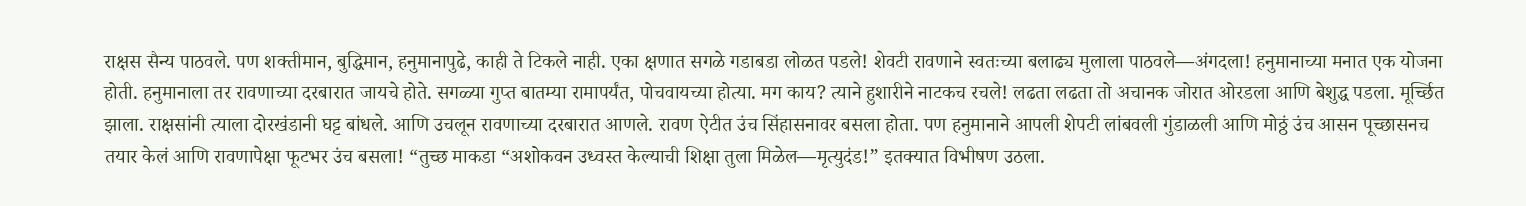राक्षस सैन्य पाठवले. पण शक्तीमान, बुद्धिमान, हनुमानापुढे, काही ते टिकले नाही. एका क्षणात सगळे गडाबडा लोळत पडले! शेवटी रावणाने स्वतःच्या बलाढ्य मुलाला पाठवले—अंगदला! हनुमानाच्या मनात एक योजना होती. हनुमानाला तर रावणाच्या दरबारात जायचे होते. सगळ्या गुप्त बातम्या रामापर्यंत, पोचवायच्या होत्या. मग काय? त्याने हुशारीने नाटकच रचले! लढता लढता तो अचानक जोरात ओरडला आणि बेशुद्ध पडला. मूर्च्छित झाला. राक्षसांनी त्याला दोरखंडानी घट्ट बांधले. आणि उचलून रावणाच्या दरबारात आणले. रावण ऐटीत उंच सिंहासनावर बसला होता. पण हनुमानाने आपली शेपटी लांबवली गुंडाळली आणि मोठ्ठं उंच आसन पूच्छासनच तयार केलं आणि रावणापेक्षा फूटभर उंच बसला! “तुच्छ माकडा “अशोकवन उध्वस्त केल्याची शिक्षा तुला मिळेल—मृत्युदंड!” इतक्यात विभीषण उठला.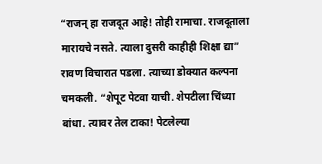“राजन् हा राजदूत आहे! तोही रामाचा. राजदूताला मारायचे नसते. त्याला दुसरी काहीही शिक्षा द्या” रावण विचारात पडला. त्याच्या डोक्यात कल्पना चमकली. “शेपूट पेटवा याची. शेपटीला चिंध्या बांधा. त्यावर तेल टाका! पेटलेल्या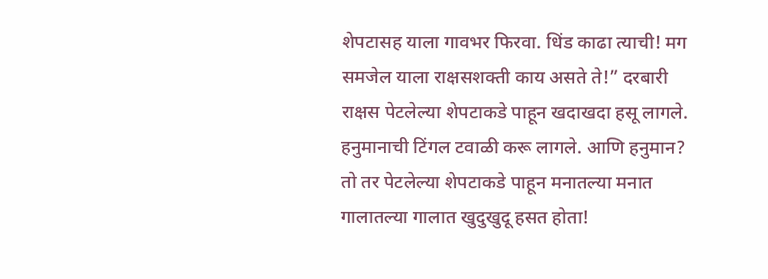शेपटासह याला गावभर फिरवा. धिंड काढा त्याची! मग समजेल याला राक्षसशक्ती काय असते ते!” दरबारी राक्षस पेटलेल्या शेपटाकडे पाहून खदाखदा हसू लागले. हनुमानाची टिंगल टवाळी करू लागले. आणि हनुमान? तो तर पेटलेल्या शेपटाकडे पाहून मनातल्या मनात गालातल्या गालात खुदुखुदू हसत होता!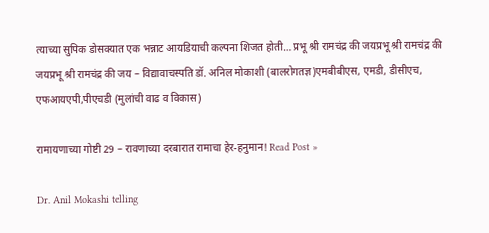त्याच्या सुपिक डोसक्यात एक भन्नाट आयडियाची कल्पना शिजत होती… प्रभू श्री रामचंद्र की जयप्रभू श्री रामचंद्र की जयप्रभू श्री रामचंद्र की जय – विद्यावाचस्पति डॉ. अनिल मोकाशी (बालरोगतज्ञ)एमबीबीएस, एमडी, डीसीएच, एफआयएपी,पीएचडी (मुलांची वाढ व विकास)

रामायणाच्या गोष्टी 29 – रावणाच्या दरबारात रामाचा हेर-हनुमान! Read Post »

Dr. Anil Mokashi telling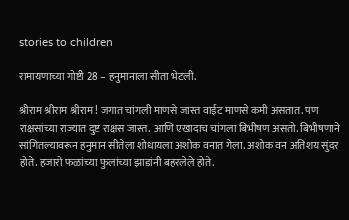stories to children

रामायणाच्या गोष्टी 28 – हनुमानाला सीता भेटली.

श्रीराम श्रीराम श्रीराम ! जगात चांगली माणसे जास्त वाईट माणसे कमी असतात. पण राक्षसांच्या राज्यात दुष्ट राक्षस जास्त. आणि एखादाच चांगला बिभीषण असतो. बिभीषणाने सांगितल्यावरून हनुमान सीतेला शोधायला अशोक वनात गेला. अशोक वन अतिशय सुंदर होते. हजारो फळांच्या फुलांच्या झाडांनी बहरलेले होते.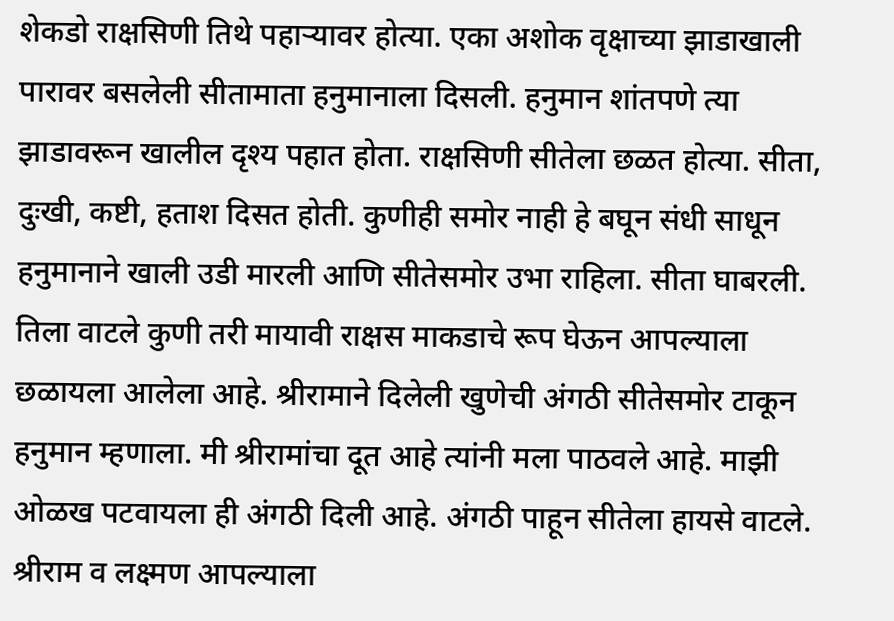शेकडो राक्षसिणी तिथे पहाऱ्यावर होत्या. एका अशोक वृक्षाच्या झाडाखाली पारावर बसलेली सीतामाता हनुमानाला दिसली. हनुमान शांतपणे त्या झाडावरून खालील दृश्य पहात होता. राक्षसिणी सीतेला छळत होत्या. सीता, दुःखी, कष्टी, हताश दिसत होती. कुणीही समोर नाही हे बघून संधी साधून हनुमानाने खाली उडी मारली आणि सीतेसमोर उभा राहिला. सीता घाबरली. तिला वाटले कुणी तरी मायावी राक्षस माकडाचे रूप घेऊन आपल्याला छळायला आलेला आहे. श्रीरामाने दिलेली खुणेची अंगठी सीतेसमोर टाकून हनुमान म्हणाला. मी श्रीरामांचा दूत आहे त्यांनी मला पाठवले आहे. माझी ओळख पटवायला ही अंगठी दिली आहे. अंगठी पाहून सीतेला हायसे वाटले. श्रीराम व लक्ष्मण आपल्याला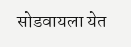सोडवायला येत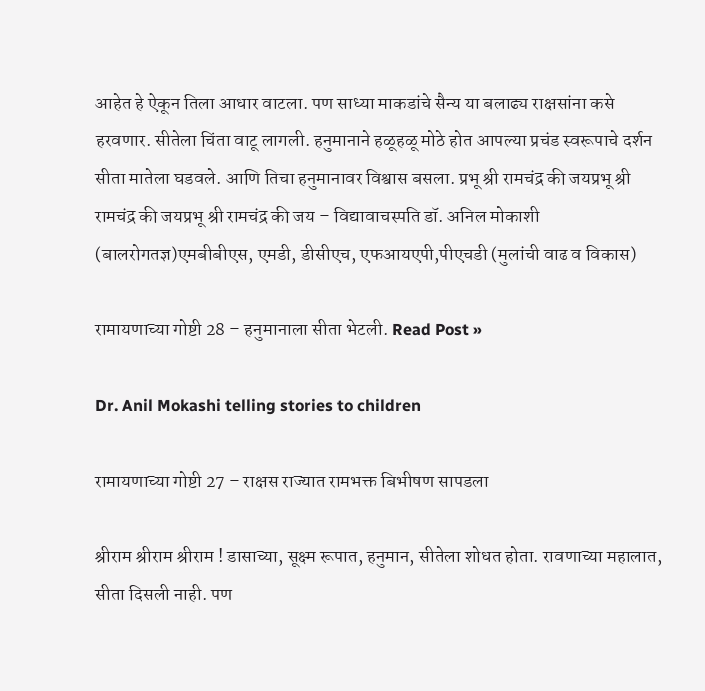आहेत हे ऐकून तिला आधार वाटला. पण साध्या माकडांचे सैन्य या बलाढ्य राक्षसांना कसे हरवणार. सीतेला चिंता वाटू लागली. हनुमानाने हळूहळू मोठे होत आपल्या प्रचंड स्वरूपाचे दर्शन सीता मातेला घडवले. आणि तिचा हनुमानावर विश्वास बसला. प्रभू श्री रामचंद्र की जयप्रभू श्री रामचंद्र की जयप्रभू श्री रामचंद्र की जय – विद्यावाचस्पति डॉ. अनिल मोकाशी (बालरोगतज्ञ)एमबीबीएस, एमडी, डीसीएच, एफआयएपी,पीएचडी (मुलांची वाढ व विकास)

रामायणाच्या गोष्टी 28 – हनुमानाला सीता भेटली. Read Post »

Dr. Anil Mokashi telling stories to children

रामायणाच्या गोष्टी 27 – राक्षस राज्यात रामभक्त बिभीषण सापडला

श्रीराम श्रीराम श्रीराम ! डासाच्या, सूक्ष्म रूपात, हनुमान, सीतेला शोधत होता. रावणाच्या महालात, सीता दिसली नाही. पण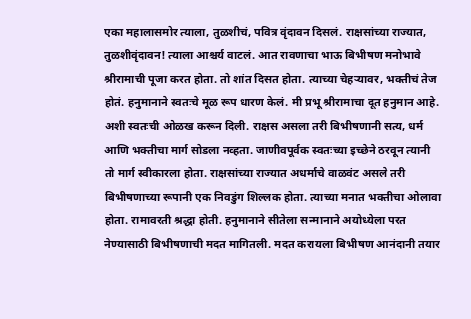एका महालासमोर त्याला, तुळशीचं, पवित्र वृंदावन दिसलं. राक्षसांच्या राज्यात, तुळशीवृंदावन! त्याला आश्चर्य वाटलं. आत रावणाचा भाऊ बिभीषण मनोभावे श्रीरामाची पूजा करत होता. तो शांत दिसत होता. त्याच्या चेहऱ्यावर, भक्तीचं तेज होतं. हनुमानाने स्वतःचे मूळ रूप धारण केलं. मी प्रभू श्रीरामाचा दूत हनुमान आहे. अशी स्वतःची ओळख करून दिली. राक्षस असला तरी बिभीषणानी सत्य, धर्म आणि भक्तीचा मार्ग सोडला नव्हता. जाणीवपूर्वक स्वतःच्या इच्छेने ठरवून त्यानी तो मार्ग स्वीकारला होता. राक्षसांच्या राज्यात अधर्माचे वाळवंट असले तरी बिभीषणाच्या रूपानी एक निवडुंग शिल्लक होता. त्याच्या मनात भक्तीचा ओलावा होता. रामावरती श्रद्धा होती. हनुमानाने सीतेला सन्मानाने अयोध्येला परत नेण्यासाठी बिभीषणाची मदत मागितली. मदत करायला बिभीषण आनंदानी तयार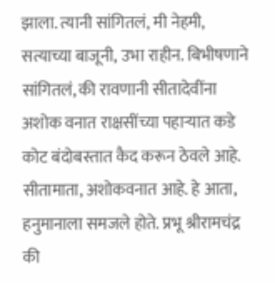झाला. त्यानी सांगितलं, मी नेहमी, सत्याच्या बाजूनी, उभा राहीन. बिभीषणाने सांगितलं, की रावणानी सीतादेवींना अशोक वनात राक्षसींच्या पहाऱ्यात कडे कोट बंदोबस्तात कैद करून ठेवले आहे. सीतामाता, अशोकवनात आहे. हे आता, हनुमानाला समजले होते. प्रभू श्रीरामचंद्र की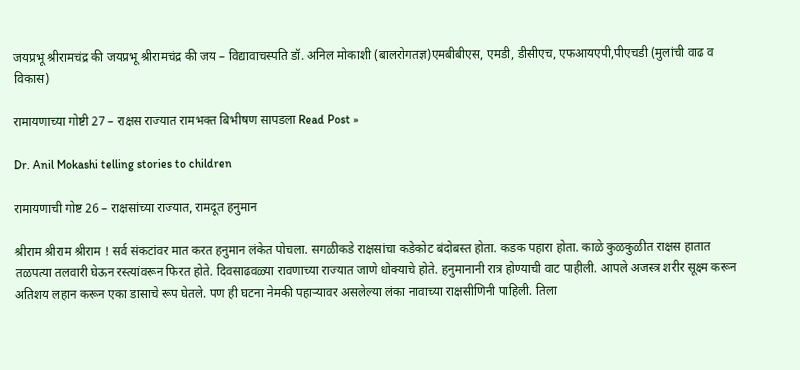जयप्रभू श्रीरामचंद्र की जयप्रभू श्रीरामचंद्र की जय – विद्यावाचस्पति डॉ. अनिल मोकाशी (बालरोगतज्ञ)एमबीबीएस, एमडी, डीसीएच, एफआयएपी,पीएचडी (मुलांची वाढ व विकास)

रामायणाच्या गोष्टी 27 – राक्षस राज्यात रामभक्त बिभीषण सापडला Read Post »

Dr. Anil Mokashi telling stories to children

रामायणाची गोष्ट 26 – राक्षसांच्या राज्यात, रामदूत हनुमान

श्रीराम श्रीराम श्रीराम ! सर्व संकटांवर मात करत हनुमान लंकेत पोचला. सगळीकडे राक्षसांचा कडेकोट बंदोबस्त होता. कडक पहारा होता. काळे कुळकुळीत राक्षस हातात तळपत्या तलवारी घेऊन रस्त्यांवरून फिरत होते. दिवसाढवळ्या रावणाच्या राज्यात जाणे धोक्याचे होते. हनुमानानी रात्र होण्याची वाट पाहीली. आपले अजस्त्र शरीर सूक्ष्म करून अतिशय लहान करून एका डासाचे रूप घेतले. पण ही घटना नेमकी पहाऱ्यावर असलेल्या लंका नावाच्या राक्षसीणिनी पाहिली. तिला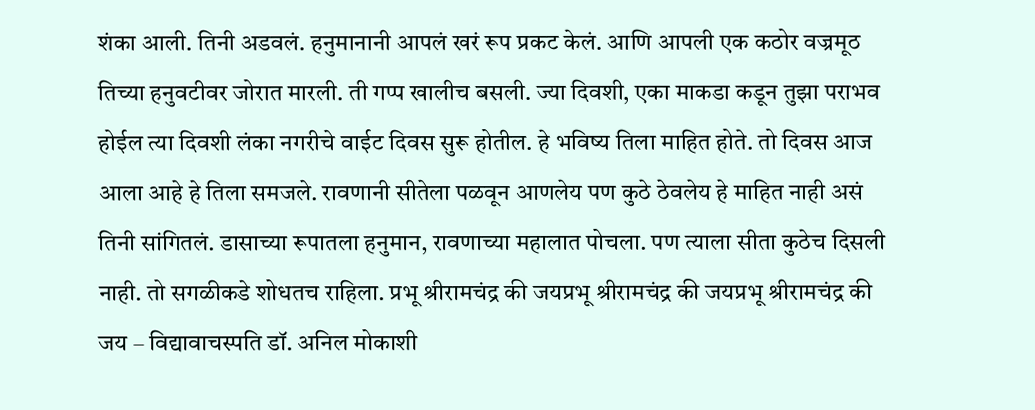शंका आली. तिनी अडवलं. हनुमानानी आपलं खरं रूप प्रकट केलं. आणि आपली एक कठोर वज्रमूठ तिच्या हनुवटीवर जोरात मारली. ती गप्प खालीच बसली. ज्या दिवशी, एका माकडा कडून तुझा पराभव होईल त्या दिवशी लंका नगरीचे वाईट दिवस सुरू होतील. हे भविष्य तिला माहित होते. तो दिवस आज आला आहे हे तिला समजले. रावणानी सीतेला पळवून आणलेय पण कुठे ठेवलेय हे माहित नाही असं तिनी सांगितलं. डासाच्या रूपातला हनुमान, रावणाच्या महालात पोचला. पण त्याला सीता कुठेच दिसली नाही. तो सगळीकडे शोधतच राहिला. प्रभू श्रीरामचंद्र की जयप्रभू श्रीरामचंद्र की जयप्रभू श्रीरामचंद्र की जय – विद्यावाचस्पति डॉ. अनिल मोकाशी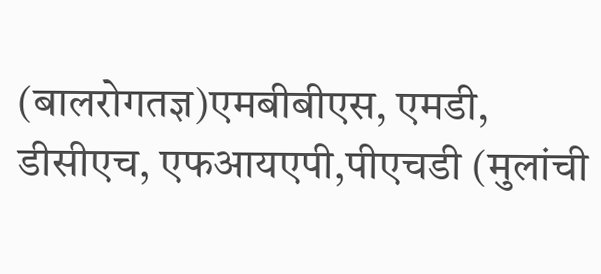(बालरोगतज्ञ)एमबीबीएस, एमडी, डीसीएच, एफआयएपी,पीएचडी (मुलांची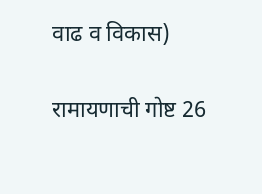वाढ व विकास)

रामायणाची गोष्ट 26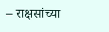– राक्षसांच्या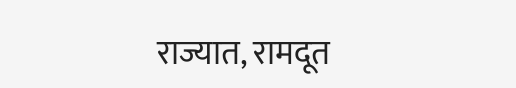राज्यात, रामदूत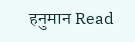हनुमान Read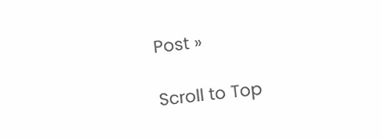Post »

Scroll to Top